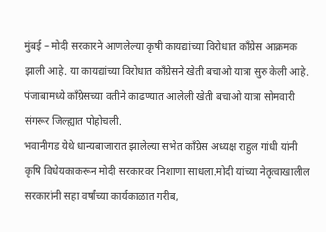मुंबई – मोदी सरकारने आणलेल्या कृषी कायद्यांच्या विरोधात कॉंग्रेस आक्रमक झाली आहे. या कायद्यांच्या विरोधात कॉंग्रेसने खेती बचाओ यात्रा सुरु केली आहे. पंजाबामध्ये काँग्रेसच्या वतीने काढण्यात आलेली खेती बचाओ यात्रा सोमवारी संगरूर जिल्ह्यात पोहोचली.
भवानीगड येथे धान्यबाजारात झालेल्या सभेत कॉंग्रेस अध्यक्ष राहुल गांधी यांनी कृषि विधेयकाकरून मोदी सरकारवर निशाणा साधला.मोदी यांच्या नेतृत्वाखालील सरकारांनी सहा वर्षांच्या कार्यकाळात गरीब,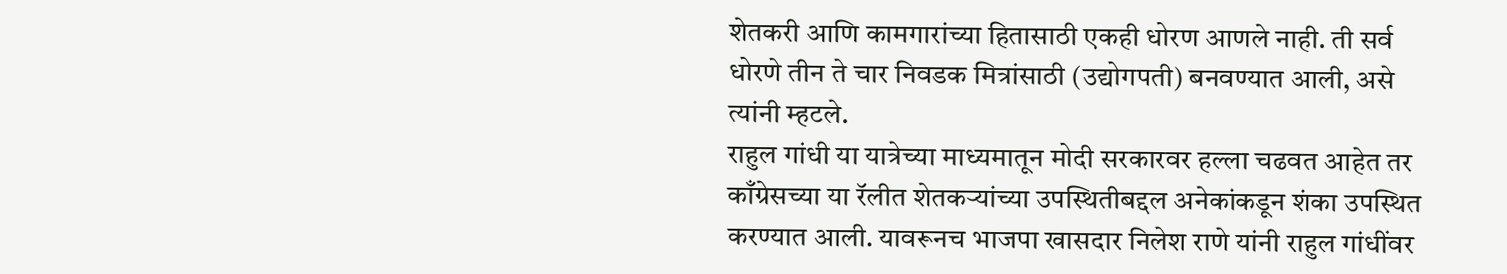शेतकरी आणि कामगारांच्या हितासाठी एकही धोरण आणले नाही. ती सर्व धोरणे तीन ते चार निवडक मित्रांसाठी (उद्योगपती) बनवण्यात आली, असे त्यांनी म्हटले.
राहुल गांधी या यात्रेच्या माध्यमातून मोदी सरकारवर हल्ला चढवत आहेत तर काँग्रेसच्या या रॅलीत शेतकऱ्यांच्या उपस्थितीबद्दल अनेकांकडून शंका उपस्थित करण्यात आली. यावरूनच भाजपा खासदार निलेश राणे यांनी राहुल गांधींवर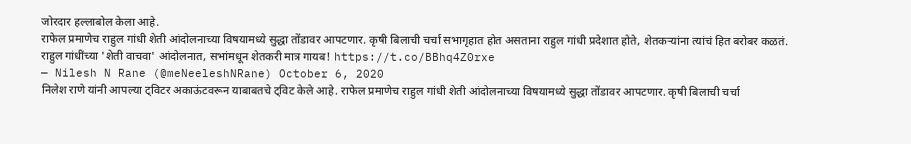जोरदार हल्लाबोल केला आहे.
राफेल प्रमाणेच राहुल गांधी शेती आंदोलनाच्या विषयामध्ये सुद्धा तोंडावर आपटणार. कृषी बिलाची चर्चा सभागृहात होत असताना राहुल गांधी प्रदेशात होते, शेतकऱ्यांना त्यांचं हित बरोबर कळतं.
राहुल गांधींच्या 'शेती वाचवा' आंदोलनात, सभांमधून शेतकरी मात्र गायब! https://t.co/BBhq4Z0rxe
— Nilesh N Rane (@meNeeleshNRane) October 6, 2020
निलेश राणे यांनी आपल्या ट्विटर अकाऊंटवरून याबाबतचे ट्विट केले आहे. राफेल प्रमाणेच राहुल गांधी शेती आंदोलनाच्या विषयामध्ये सुद्धा तोंडावर आपटणार. कृषी बिलाची चर्चा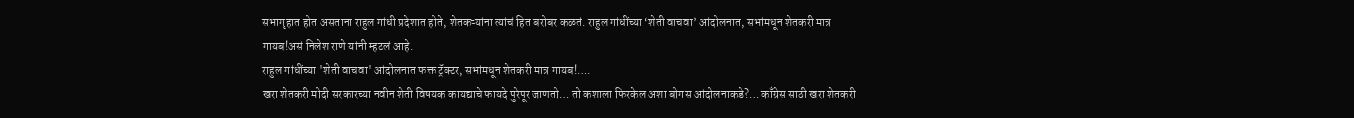सभागृहात होत असताना राहुल गांधी प्रदेशात होते, शेतकऱ्यांना त्यांचं हित बरोबर कळतं. राहुल गांधींच्या ‘शेती वाचवा’ आंदोलनात, सभांमधून शेतकरी मात्र गायब!असं निलेश राणे यांनी म्हटलं आहे.
राहुल गांधींच्या 'शेती वाचवा' आंदोलनात फक्त ट्रॅक्टर, सभांमधून शेतकरी मात्र गायब!….
खरा शेतकरी मोदी सरकारच्या नवीन शेती विषयक कायद्याचे फायदे पुरेपूर जाणतो… तो कशाला फिरकेल अशा बोगस आंदोलनाकडे?… काँग्रेस साठी खरा शेतकरी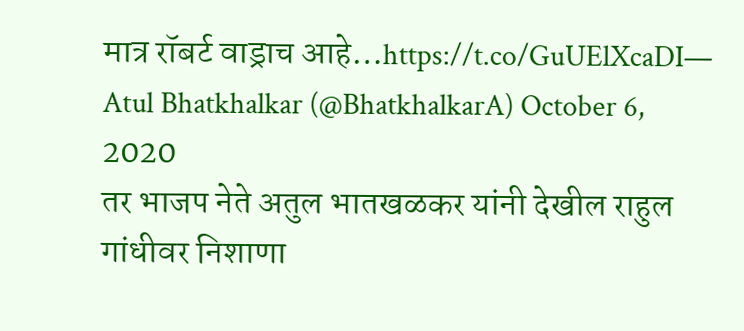मात्र रॉबर्ट वाड्राच आहे…https://t.co/GuUElXcaDI— Atul Bhatkhalkar (@BhatkhalkarA) October 6, 2020
तर भाजप नेते अतुल भातखळकर यांनी देखील राहुल गांधीवर निशाणा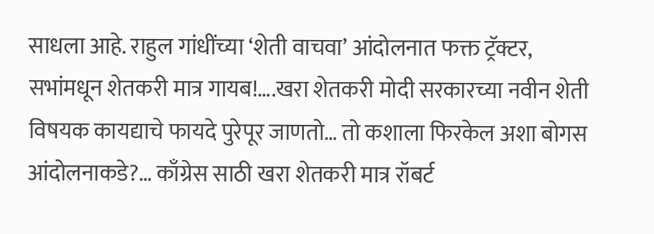साधला आहे. राहुल गांधींच्या ‘शेती वाचवा’ आंदोलनात फक्त ट्रॅक्टर, सभांमधून शेतकरी मात्र गायब!….खरा शेतकरी मोदी सरकारच्या नवीन शेती विषयक कायद्याचे फायदे पुरेपूर जाणतो… तो कशाला फिरकेल अशा बोगस आंदोलनाकडे?… काँग्रेस साठी खरा शेतकरी मात्र रॉबर्ट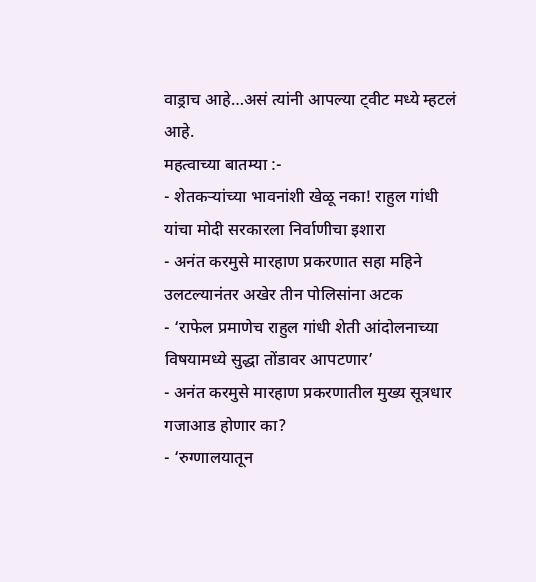वाड्राच आहे…असं त्यांनी आपल्या ट्वीट मध्ये म्हटलं आहे.
महत्वाच्या बातम्या :-
- शेतकऱ्यांच्या भावनांशी खेळू नका! राहुल गांधी यांचा मोदी सरकारला निर्वाणीचा इशारा
- अनंत करमुसे मारहाण प्रकरणात सहा महिने उलटल्यानंतर अखेर तीन पोलिसांना अटक
- ‘राफेल प्रमाणेच राहुल गांधी शेती आंदोलनाच्या विषयामध्ये सुद्धा तोंडावर आपटणार’
- अनंत करमुसे मारहाण प्रकरणातील मुख्य सूत्रधार गजाआड होणार का?
- ‘रुग्णालयातून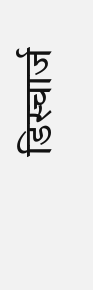डिस्चार्ज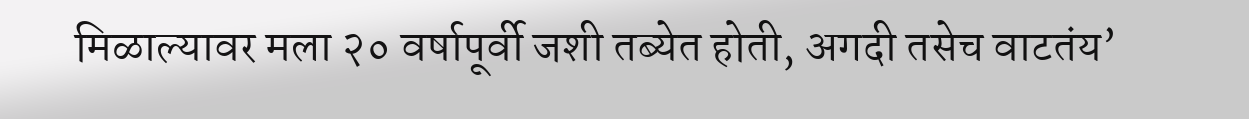मिळाल्यावर मला २० वर्षापूर्वी जशी तब्येत होती, अगदी तसेच वाटतंय’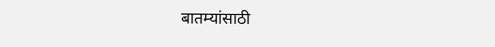बातम्यांसाठी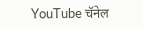YouTube चॅनेल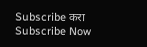Subscribe करा
Subscribe Now